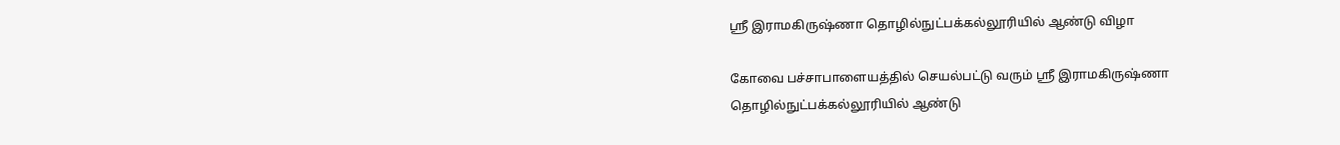ஸ்ரீ இராமகிருஷ்ணா தொழில்நுட்பக்கல்லூரியில் ஆண்டு விழா

கோவை பச்சாபாளையத்தில் செயல்பட்டு வரும் ஸ்ரீ இராமகிருஷ்ணா தொழில்நுட்பக்கல்லூரியில் ஆண்டு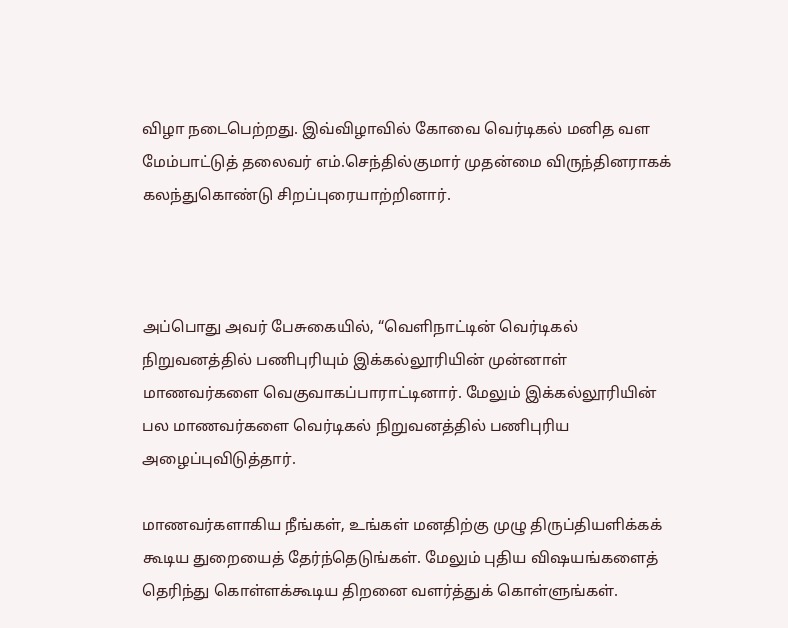விழா நடைபெற்றது. இவ்விழாவில் கோவை வெர்டிகல் மனித வள மேம்பாட்டுத் தலைவர் எம்.செந்தில்குமார் முதன்மை விருந்தினராகக் கலந்துகொண்டு சிறப்புரையாற்றினார்.



அப்பொது அவர் பேசுகையில், “வெளிநாட்டின் வெர்டிகல் நிறுவனத்தில் பணிபுரியும் இக்கல்லூரியின் முன்னாள் மாணவர்களை வெகுவாகப்பாராட்டினார். மேலும் இக்கல்லூரியின் பல மாணவர்களை வெர்டிகல் நிறுவனத்தில் பணிபுரிய அழைப்புவிடுத்தார்.

மாணவர்களாகிய நீங்கள், உங்கள் மனதிற்கு முழு திருப்தியளிக்கக் கூடிய துறையைத் தேர்ந்தெடுங்கள். மேலும் புதிய விஷயங்களைத் தெரிந்து கொள்ளக்கூடிய திறனை வளர்த்துக் கொள்ளுங்கள்.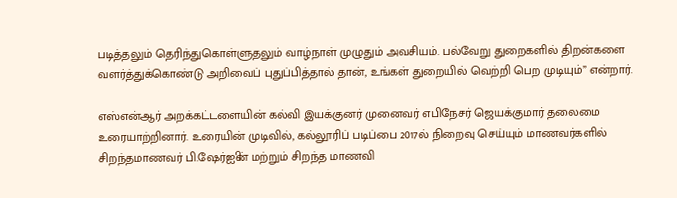படித்தலும் தெரிந்துகொள்ளுதலும் வாழ்நாள் முழுதும் அவசியம். பல்வேறு துறைகளில் திறன்களை வளர்த்துக்கொண்டு அறிவைப் புதுப்பித்தால் தான், உங்கள் துறையில் வெற்றி பெற முடியும்” என்றார்.

எஸ்என்ஆர் அறக்கட்டளையின் கல்வி இயக்குனர் முனைவர் எபிநேசர் ஜெயக்குமார் தலைமை உரையாற்றினார். உரையின் முடிவில், கல்லூரிப் படிப்பை 2017ல் நிறைவு செய்யும் மாணவர்களில் சிறந்தமாணவர் பி.ஷேர்ஐின் மற்றும் சிறந்த மாணவி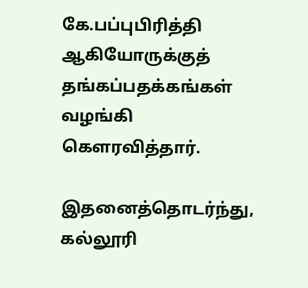கே.பப்புபிரித்தி ஆகியோருக்குத் தங்கப்பதக்கங்கள் வழங்கி கெளரவித்தார்.

இதனைத்தொடர்ந்து, கல்லூரி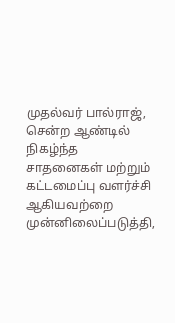முதல்வர் பால்ராஜ், சென்ற ஆண்டில் நிகழ்ந்த சாதனைகள் மற்றும் கட்டமைப்பு வளர்ச்சி ஆகியவற்றை முன்னிலைப்படுத்தி,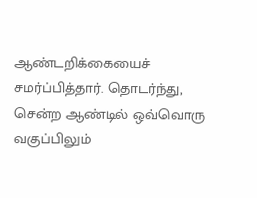ஆண்டறிக்கையைச் சமர்ப்பித்தார். தொடர்ந்து, சென்ற ஆண்டில் ஒவ்வொரு வகுப்பிலும்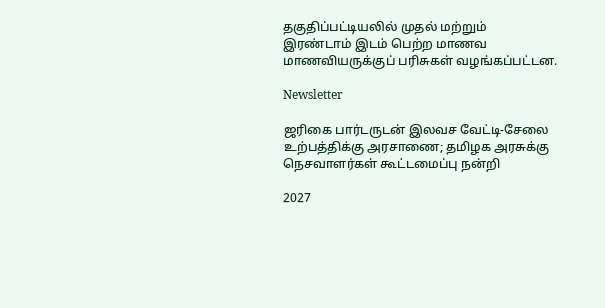தகுதிப்பட்டியலில் முதல் மற்றும் இரண்டாம் இடம் பெற்ற மாணவ மாணவியருக்குப் பரிசுகள் வழங்கப்பட்டன.

Newsletter

ஜரிகை பார்டருடன் இலவச வேட்டி-சேலை உற்பத்திக்கு அரசாணை; தமிழக அரசுக்கு நெசவாளர்கள் கூட்டமைப்பு நன்றி

2027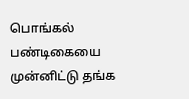பொங்கல் பண்டிகையை முன்னிட்டு தங்க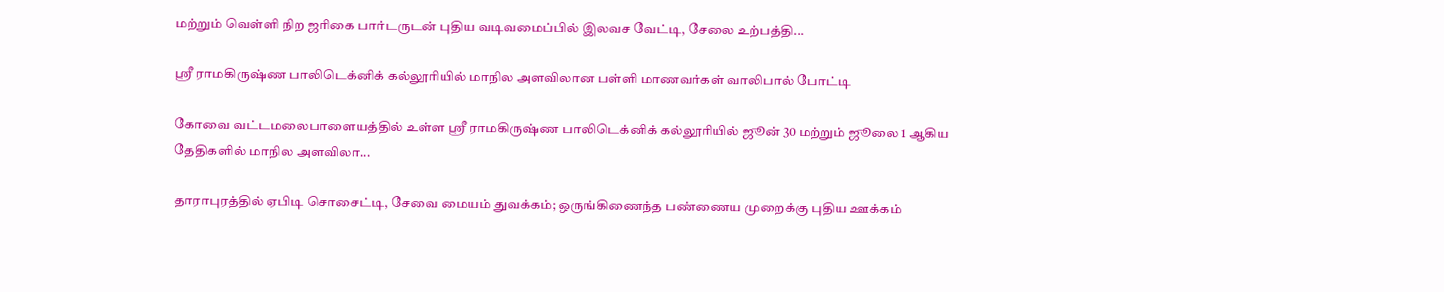மற்றும் வெள்ளி நிற ஜரிகை பார்டருடன் புதிய வடிவமைப்பில் இலவச வேட்டி, சேலை உற்பத்தி...

ஸ்ரீ ராமகிருஷ்ண பாலிடெக்னிக் கல்லூரியில் மாநில அளவிலான பள்ளி மாணவர்கள் வாலிபால் போட்டி

கோவை வட்டமலைபாளையத்தில் உள்ள ஸ்ரீ ராமகிருஷ்ண பாலிடெக்னிக் கல்லூரியில் ஜூன் 30 மற்றும் ஜூலை 1 ஆகிய தேதிகளில் மாநில அளவிலா...

தாராபுரத்தில் ஏபிடி சொசைட்டி, சேவை மையம் துவக்கம்; ஒருங்கிணைந்த பண்ணைய முறைக்கு புதிய ஊக்கம்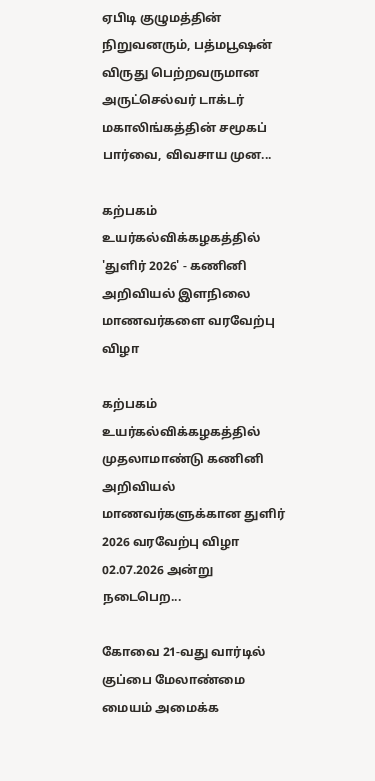ஏபிடி குழுமத்தின் நிறுவனரும், பத்மபூஷன் விருது பெற்றவருமான அருட்செல்வர் டாக்டர் மகாலிங்கத்தின் சமூகப் பார்வை, விவசாய முன...

கற்பகம் உயர்கல்விக்கழகத்தில் 'துளிர் 2026' - கணினி அறிவியல் இளநிலை மாணவர்களை வரவேற்பு விழா

கற்பகம் உயர்கல்விக்கழகத்தில் முதலாமாண்டு கணினி அறிவியல் மாணவர்களுக்கான துளிர் 2026 வரவேற்பு விழா 02.07.2026 அன்று நடைபெற...

கோவை 21-வது வார்டில் குப்பை மேலாண்மை மையம் அமைக்க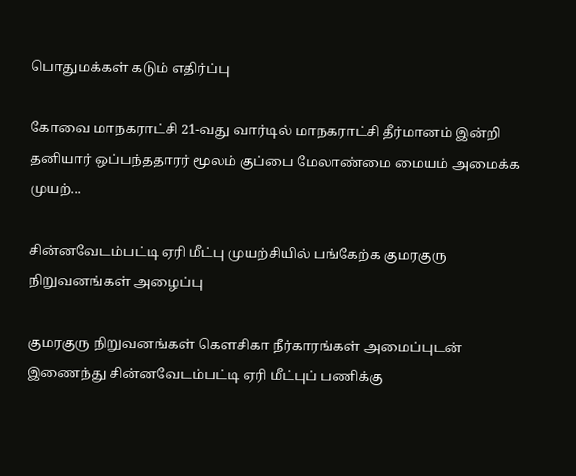பொதுமக்கள் கடும் எதிர்ப்பு

கோவை மாநகராட்சி 21-வது வார்டில் மாநகராட்சி தீர்மானம் இன்றி தனியார் ஒப்பந்ததாரர் மூலம் குப்பை மேலாண்மை மையம் அமைக்க முயற்...

சின்னவேடம்பட்டி ஏரி மீட்பு முயற்சியில் பங்கேற்க குமரகுரு நிறுவனங்கள் அழைப்பு

குமரகுரு நிறுவனங்கள் கெளசிகா நீர்காரங்கள் அமைப்புடன் இணைந்து சின்னவேடம்பட்டி ஏரி மீட்புப் பணிக்கு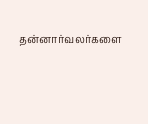தன்னார்வலர்களை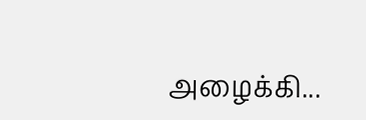அழைக்கி...